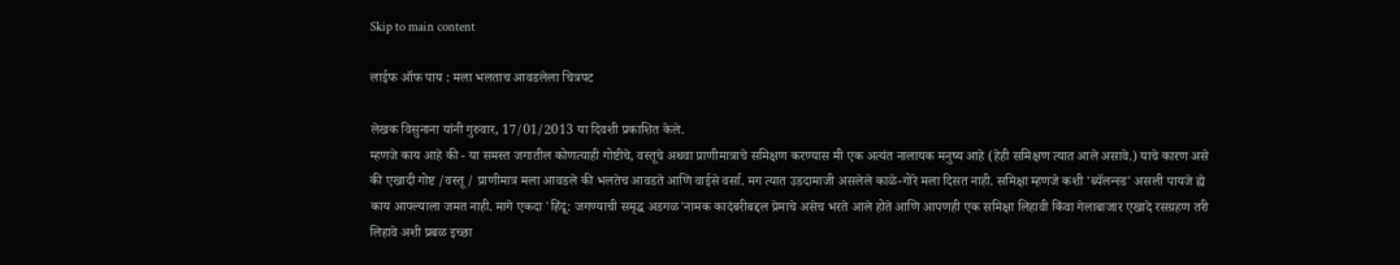Skip to main content

लाईफ ऑफ पाय : मला भलताच आवडलेला चित्रपट

लेखक विसुनाना यांनी गुरुवार, 17/01/2013 या दिवशी प्रकाशित केले.
म्हणजे काय आहे की - या समस्त जगातील कोणत्याही गोष्टीचे, वस्तूचे अथवा प्राणीमात्राचे समिक्षण करण्यास मी एक अत्यंत नालायक मनुष्य आहे (हेही समिक्षण त्यात आले असावे.) याचे कारण असे की एखादी गोष्ट /वस्तू / प्राणीमात्र मला आवडले की भलतेच आवडते आणि वाईसे वर्सा. मग त्यात उडदामाजी असलेले काळे-गोरे मला दिसत नाही. समिक्षा म्हणजे कशी 'ब्यॅलन्स्ड' असली पायजे ह्ये काय आपल्याला जमत नाही. मागे एकदा 'हिंदू: जगण्याची समृद्ध अडगळ'नामक कादंबरीबद्दल प्रेमाचे असेच भरते आले होते आणि आपणही एक समिक्षा लिहावी किंवा गेलाबाजार एखादे रसग्रहण तरी लिहावे अशी प्रबळ इच्छा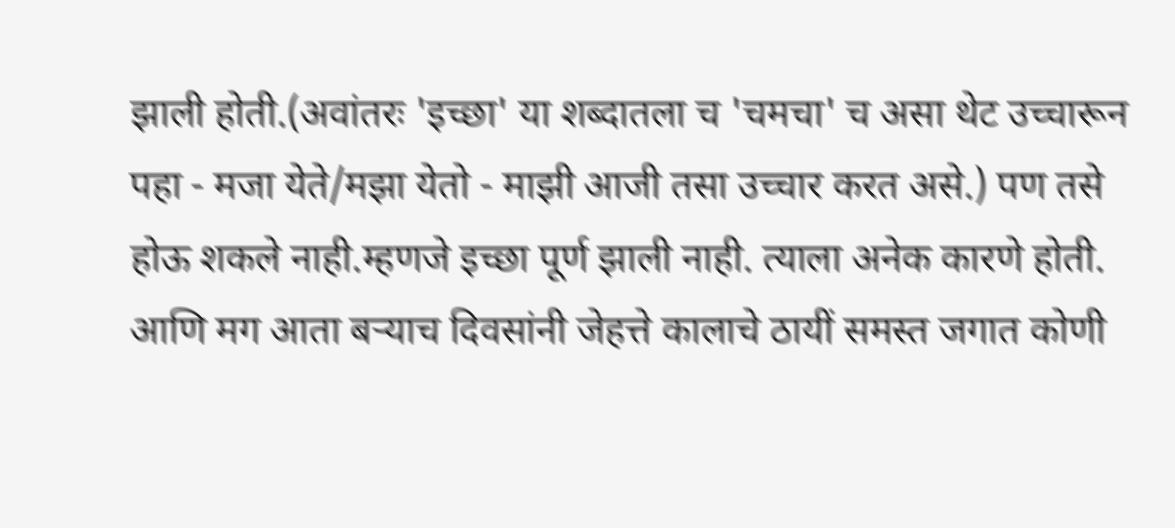झाली होती.(अवांतरः 'इच्छा' या शब्दातला च 'चमचा' च असा थेट उच्चारून पहा - मजा येते/मझा येतो - माझी आजी तसा उच्चार करत असे.) पण तसे होऊ शकले नाही.म्हणजे इच्छा पूर्ण झाली नाही. त्याला अनेक कारणे होती. आणि मग आता बर्‍याच दिवसांनी जेहत्ते कालाचे ठायीं समस्त जगात कोणी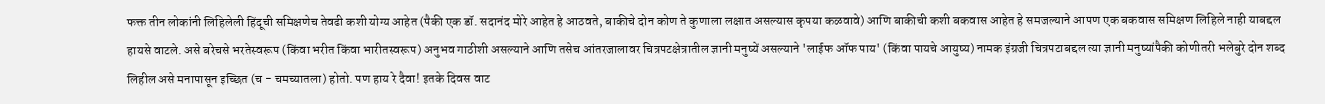फक्त तीन लोकांनी लिहिलेली हिंदूची समिक्षणेच तेवढी कशी योग्य आहेत (पैकी एक डॉ. सदानंद मोरे आहेत हे आठवते, बाकीचे दोन कोण ते कुणाला लक्षात असल्यास कृपया कळवावे) आणि बाकीची कशी बकवास आहेत हे समजल्याने आपण एक बकवास समिक्षण लिहिले नाही याबद्दल हायसे वाटले. असे बरेचसे भरतेस्वरूप (किंवा भरीत किंवा भारीतस्वरूप) अनुभव गाठीशी असल्याने आणि तसेच आंतरजालावर चित्रपटक्षेत्रातील ज्ञानी मनुष्यें असल्याने 'लाईफ ऑफ पाय' (किंवा पायचे आयुष्य) नामक इंग्रजी चित्रपटाबद्दल त्या ज्ञानी मनुष्यांपैकी कोणीतरी भलेबुरे दोन शब्द लिहील असे मनापासून इच्छित (च - चमच्यातला) होतो. पण हाय रे दैवा! इतके दिवस वाट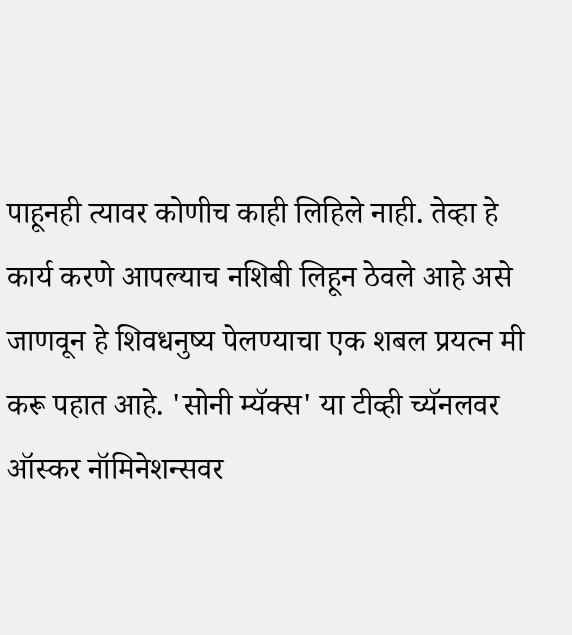पाहूनही त्यावर कोणीच काही लिहिले नाही. तेव्हा हे कार्य करणे आपल्याच नशिबी लिहून ठेवले आहे असे जाणवून हे शिवधनुष्य पेलण्याचा एक शबल प्रयत्न मी करू पहात आहे. 'सोनी म्यॅक्स' या टीव्ही च्यॅनलवर ऑस्कर नॉमिनेशन्सवर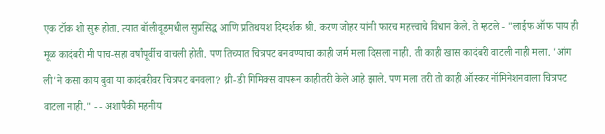एक टॉक शो सुरू होता. त्यात बॉलीवूडमधील सुप्रसिद्ध आणि प्रतिथयश दिग्दर्शक श्री. करण जोहर यांनी फारच महत्त्वाचे विधान केले. ते म्हटले - "लाईफ ऑफ पाय ही मूळ कादंबरी मी पाच-सहा वर्षांपूर्वीच वाचली होती. पण तिच्यात चित्रपट बनवण्याचा काही जर्म मला दिसला नाही. ती काही खास कादंबरी वाटली नाही मला. 'आंग ली'ने कसा काय बुवा या कादंबरीवर चित्रपट बनवला? थ्री-डी गिमिक्स वापरून काहीतरी केले आहे झाले. पण मला तरी तो काही ऑस्कर नॉमिनेशनवाला चित्रपट वाटला नाही." - - अशापैकी महनीय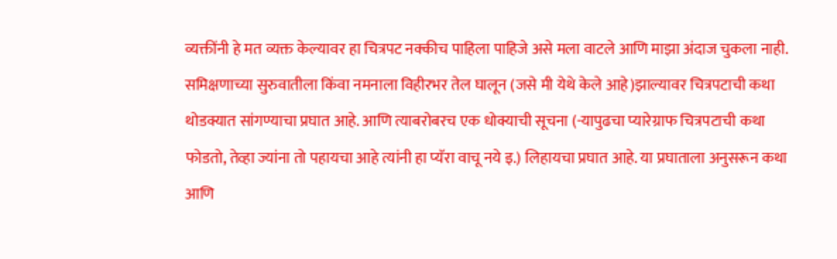व्यक्तींनी हे मत व्यक्त केल्यावर हा चित्रपट नक्कीच पाहिला पाहिजे असे मला वाटले आणि माझा अंदाज चुकला नाही. समिक्षणाच्या सुरुवातीला किंवा नमनाला विहीरभर तेल घालून (जसे मी येथे केले आहे)झाल्यावर चित्रपटाची कथा थोडक्यात सांगण्याचा प्रघात आहे. आणि त्याबरोबरच एक धोक्याची सूचना (-यापुढचा प्यारेग्राफ चित्रपटाची कथा फोडतो, तेव्हा ज्यांना तो पहायचा आहे त्यांनी हा प्यॅरा वाचू नये इ.) लिहायचा प्रघात आहे. या प्रघाताला अनुसरून कथा आणि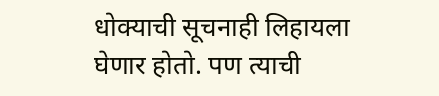धोक्याची सूचनाही लिहायला घेणार होतो. पण त्याची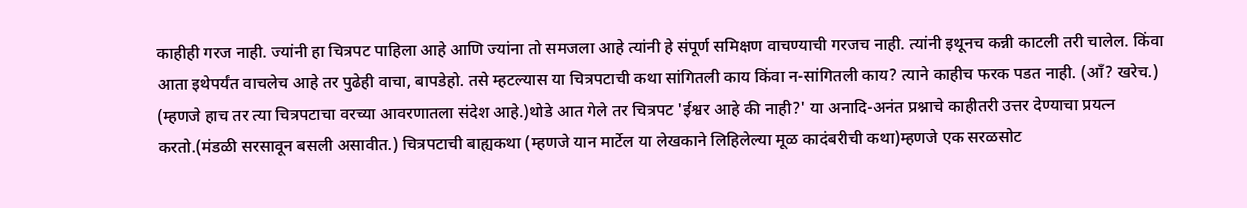काहीही गरज नाही. ज्यांनी हा चित्रपट पाहिला आहे आणि ज्यांना तो समजला आहे त्यांनी हे संपूर्ण समिक्षण वाचण्याची गरजच नाही. त्यांनी इथूनच कन्नी काटली तरी चालेल. किंवा आता इथेपर्यंत वाचलेच आहे तर पुढेही वाचा, बापडेहो. तसे म्हटल्यास या चित्रपटाची कथा सांगितली काय किंवा न-सांगितली काय? त्याने काहीच फरक पडत नाही. (ऑं? खरेच.) (म्हणजे हाच तर त्या चित्रपटाचा वरच्या आवरणातला संदेश आहे.)थोडे आत गेले तर चित्रपट 'ईश्वर आहे की नाही?' या अनादि-अनंत प्रश्नाचे काहीतरी उत्तर देण्याचा प्रयत्न करतो.(मंडळी सरसावून बसली असावीत.) चित्रपटाची बाह्यकथा (म्हणजे यान मार्टेल या लेखकाने लिहिलेल्या मूळ कादंबरीची कथा)म्हणजे एक सरळसोट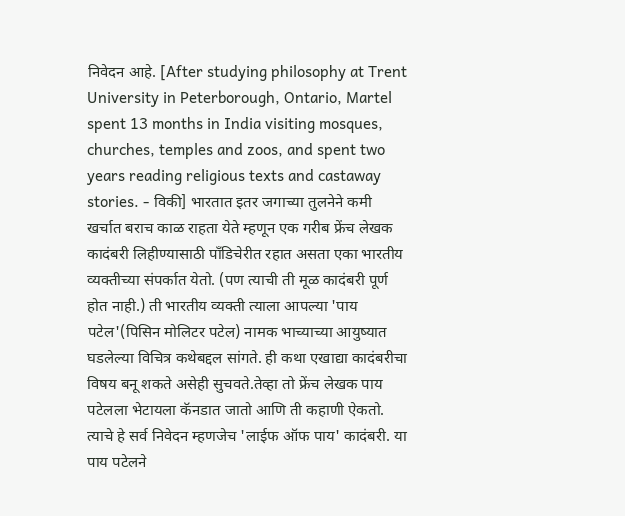निवेदन आहे. [After studying philosophy at Trent University in Peterborough, Ontario, Martel spent 13 months in India visiting mosques, churches, temples and zoos, and spent two years reading religious texts and castaway stories. - विकी] भारतात इतर जगाच्या तुलनेने कमी खर्चात बराच काळ राहता येते म्हणून एक गरीब फ्रेंच लेखक कादंबरी लिहीण्यासाठी पाँडिचेरीत रहात असता एका भारतीय व्यक्तीच्या संपर्कात येतो. (पण त्याची ती मूळ कादंबरी पूर्ण होत नाही.) ती भारतीय व्यक्ती त्याला आपल्या 'पाय पटेल'(पिसिन मोलिटर पटेल) नामक भाच्याच्या आयुष्यात घडलेल्या विचित्र कथेबद्दल सांगते. ही कथा एखाद्या कादंबरीचा विषय बनू शकते असेही सुचवते.तेव्हा तो फ्रेंच लेखक पाय पटेलला भेटायला कॅनडात जातो आणि ती कहाणी ऐकतो. त्याचे हे सर्व निवेदन म्हणजेच 'लाईफ ऑफ पाय' कादंबरी. या पाय पटेलने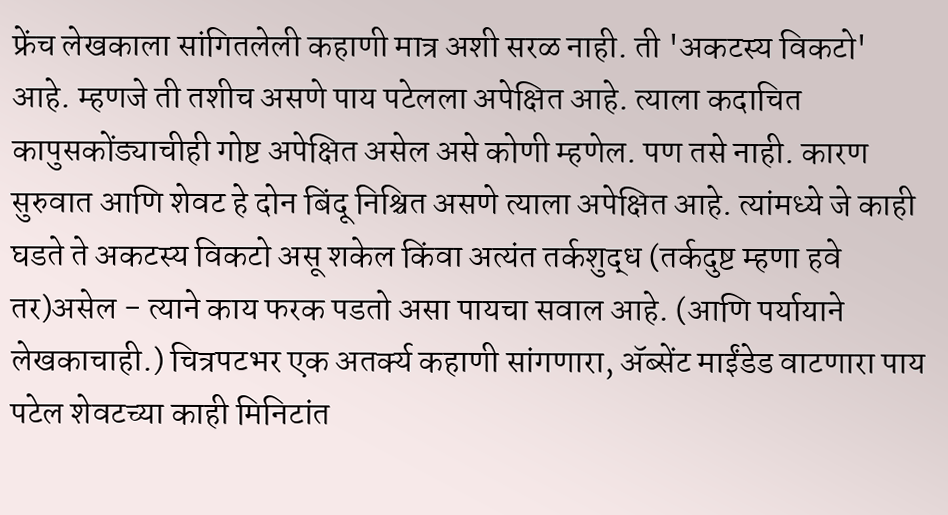फ्रेंच लेखकाला सांगितलेली कहाणी मात्र अशी सरळ नाही. ती 'अकटस्य विकटो' आहे. म्हणजे ती तशीच असणे पाय पटेलला अपेक्षित आहे. त्याला कदाचित कापुसकोंड्याचीही गोष्ट अपेक्षित असेल असे कोणी म्हणेल. पण तसे नाही. कारण सुरुवात आणि शेवट हे दोन बिंदू निश्चित असणे त्याला अपेक्षित आहे. त्यांमध्ये जे काही घडते ते अकटस्य विकटो असू शकेल किंवा अत्यंत तर्कशुद्ध (तर्कदुष्ट म्हणा हवे तर)असेल - त्याने काय फरक पडतो असा पायचा सवाल आहे. (आणि पर्यायाने लेखकाचाही.) चित्रपटभर एक अतर्क्य कहाणी सांगणारा, अ‍ॅब्सेंट माईंडेड वाटणारा पाय पटेल शेवटच्या काही मिनिटांत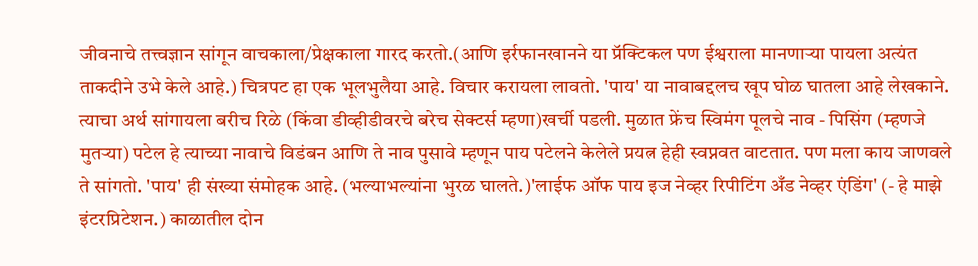जीवनाचे तत्त्वज्ञान सांगून वाचकाला/प्रेक्षकाला गारद करतो.(आणि इर्रफानखानने या प्रॅक्टिकल पण ईश्वराला मानणार्‍या पायला अत्यंत ताकदीने उभे केले आहे.) चित्रपट हा एक भूलभुलैया आहे. विचार करायला लावतो. 'पाय' या नावाबद्दलच खूप घोळ घातला आहे लेखकाने. त्याचा अर्थ सांगायला बरीच रिळे (किंवा डीव्हीडीवरचे बरेच सेक्टर्स म्हणा)खर्ची पडली. मुळात फ्रेंच स्विमंग पूलचे नाव - पिसिंग (म्हणजे मुतर्‍या) पटेल हे त्याच्या नावाचे विडंबन आणि ते नाव पुसावे म्हणून पाय पटेलने केलेले प्रयत्न हेही स्वप्नवत वाटतात. पण मला काय जाणवले ते सांगतो. 'पाय' ही संख्या संमोहक आहे. (भल्याभल्यांना भुरळ घालते.)'लाईफ ऑफ पाय इज नेव्हर रिपीटिंग अँड नेव्हर एंडिंग' (- हे माझे इंटरप्रिटेशन.) काळातील दोन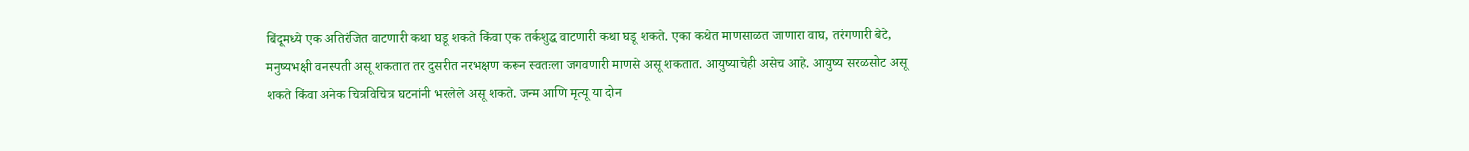बिंदूमध्ये एक अतिरंजित वाटणारी कथा घडू शकते किंवा एक तर्कशुद्ध वाटणारी कथा घडू शकते. एका कथेत माणसाळत जाणारा वाघ, तरंगणारी बेटे, मनुष्यभक्षी वनस्पती असू शकतात तर दुसरीत नरभक्षण करून स्वतःला जगवणारी माणसे असू शकतात. आयुष्याचेही असेच आहे. आयुष्य सरळसोट असू शकते किंवा अनेक चित्रविचित्र घटनांनी भरलेले असू शकते. जन्म आणि मृत्यू या दोन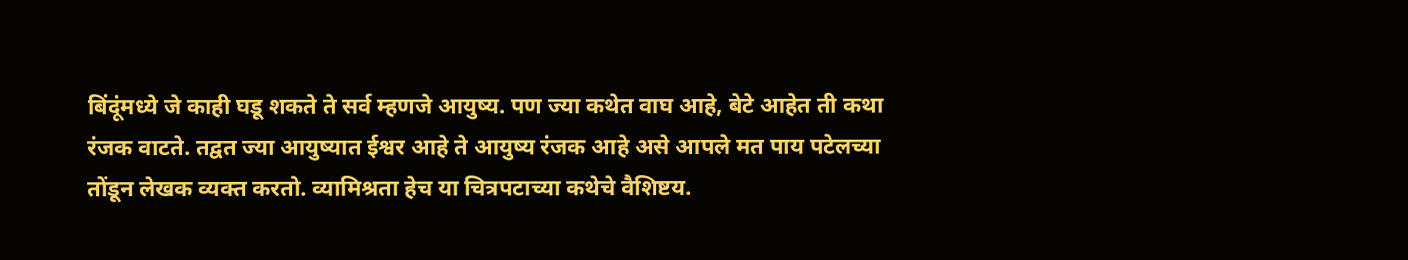बिंदूंमध्ये जे काही घडू शकते ते सर्व म्हणजे आयुष्य. पण ज्या कथेत वाघ आहे, बेटे आहेत ती कथा रंजक वाटते. तद्वत ज्या आयुष्यात ईश्वर आहे ते आयुष्य रंजक आहे असे आपले मत पाय पटेलच्या तोंडून लेखक व्यक्त करतो. व्यामिश्रता हेच या चित्रपटाच्या कथेचे वैशिष्टय.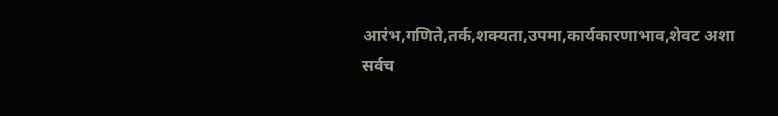आरंभ,गणिते,तर्क,शक्यता,उपमा,कार्यकारणाभाव,शेवट अशा सर्वच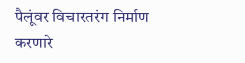पैलूंवर विचारतरंग निर्माण करणारे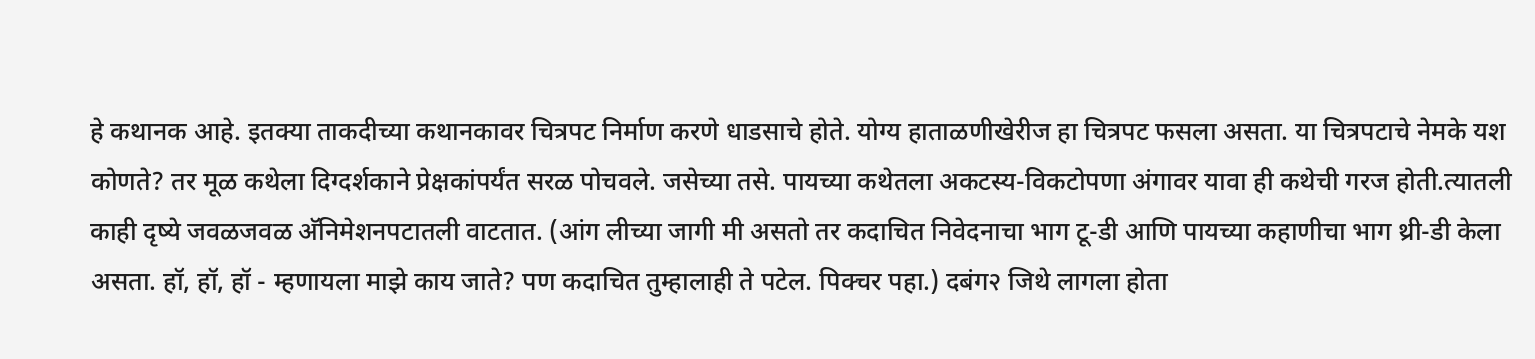हे कथानक आहे. इतक्या ताकदीच्या कथानकावर चित्रपट निर्माण करणे धाडसाचे होते. योग्य हाताळणीखेरीज हा चित्रपट फसला असता. या चित्रपटाचे नेमके यश कोणते? तर मूळ कथेला दिग्दर्शकाने प्रेक्षकांपर्यंत सरळ पोचवले. जसेच्या तसे. पायच्या कथेतला अकटस्य-विकटोपणा अंगावर यावा ही कथेची गरज होती.त्यातली काही दृष्ये जवळजवळ अ‍ॅनिमेशनपटातली वाटतात. (आंग लीच्या जागी मी असतो तर कदाचित निवेदनाचा भाग टू-डी आणि पायच्या कहाणीचा भाग थ्री-डी केला असता. हॉ, हॉ, हॉ - म्हणायला माझे काय जाते? पण कदाचित तुम्हालाही ते पटेल. पिक्चर पहा.) दबंग२ जिथे लागला होता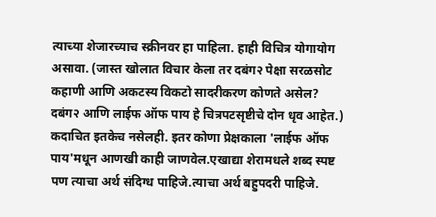त्याच्या शेजारच्याच स्क्रीनवर हा पाहिला. हाही विचित्र योगायोग असावा. (जास्त खोलात विचार केला तर दबंग२ पेक्षा सरळसोट कहाणी आणि अकटस्य विकटो सादरीकरण कोणते असेल? दबंग२ आणि लाईफ ऑफ पाय हे चित्रपटसृष्टीचे दोन धृव आहेत.) कदाचित इतकेच नसेलही. इतर कोणा प्रेक्षकाला 'लाईफ ऑफ पाय'मधून आणखी काही जाणवेल.एखाद्या शेरामधले शब्द स्पष्ट पण त्याचा अर्थ संदिग्ध पाहिजे.त्याचा अर्थ बहुपदरी पाहिजे.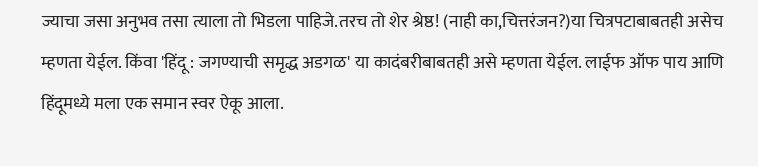ज्याचा जसा अनुभव तसा त्याला तो भिडला पाहिजे.तरच तो शेर श्रेष्ठ! (नाही का,चित्तरंजन?)या चित्रपटाबाबतही असेच म्हणता येईल. किंवा 'हिंदू : जगण्याची समृद्ध अडगळ' या कादंबरीबाबतही असे म्हणता येईल. लाईफ ऑफ पाय आणि हिंदूमध्ये मला एक समान स्वर ऐकू आला.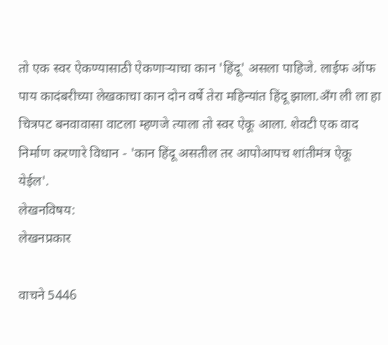तो एक स्वर ऐकण्यासाठी ऐकणार्‍याचा कान 'हिंदू' असला पाहिजे. लाईफ ऑफ पाय कादंबरीच्या लेखकाचा कान दोन वर्षे तेरा महिन्यांत हिंदू झाला.अँग ली ला हा चित्रपट बनवावासा वाटला म्हणजे त्याला तो स्वर ऐकू आला. शेवटी एक वाद निर्माण करणारे विधान - 'कान हिंदू असतील तर आपोआपच शांतीमंत्र ऐकू येईल'.
लेखनविषय:
लेखनप्रकार

वाचने 5446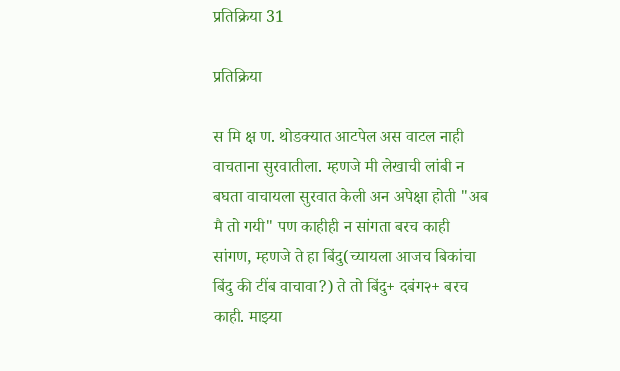प्रतिक्रिया 31

प्रतिक्रिया

स मि क्ष ण. थोडक्यात आटपेल अस वाटल नाही वाचताना सुरवातीला. म्हणजे मी लेखाची लांबी न बघता वाचायला सुरवात केली अन अपेक्षा होती "अब मै तो गयी" पण काहीही न सांगता बरच काही सांगण, म्हणजे ते हा बिंदु(च्यायला आजच बिकांचा बिंदु की टींब वाचावा?) ते तो बिंदु+ दबंग२+ बरच काही. माझ्या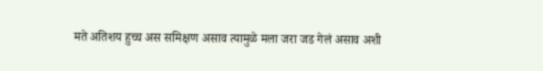मते अतिशय हुच्च अस समिक्षण असाव त्यामुळे मला जरा जड गेलं असाव अशी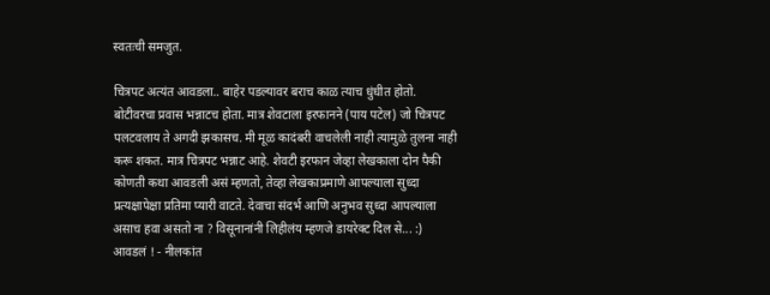स्वतःची समजुत.

चित्रपट अत्यंत आवडला.. बाहेर पडल्यावर बराच काळ त्याच धुंधीत होतो. बोटीवरचा प्रवास भन्नाटच होता. मात्र शेवटाला इरफानने (पाय पटेल) जो चित्रपट पलटवलाय ते अगदी झकासच. मी मूळ कादंबरी वाचलेली नाही त्यामुळे तुलना नाही करू शकत. मात्र चित्रपट भन्नाट आहे. शेवटी इरफान जेव्हा लेखकाला दोन पैकी कोणती कथा आवडली असं म्हणतो, तेव्हा लेखकाप्रमाणे आपल्याला सुध्दा प्रत्यक्षापेक्षा प्रतिमा प्यारी वाटते. देवाचा संदर्भ आणि अनुभव सुध्दा आपल्याला असाच हवा असतो ना ? विसूनानांनी लिहीलंय म्हणजे डायरेक्ट दिल से... :) आवडलं ! - नीलकांत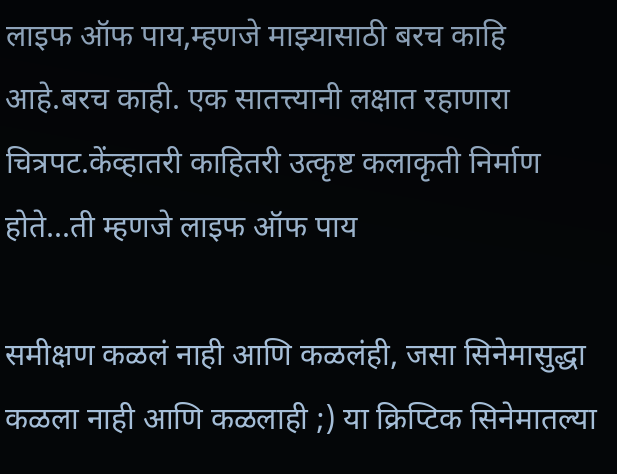लाइफ ऑफ पाय,म्हणजे माझ्यासाठी बरच काहि आहे.बरच काही. एक सातत्त्यानी लक्षात रहाणारा चित्रपट.केंव्हातरी काहितरी उत्कृष्ट कलाकृती निर्माण होते...ती म्हणजे लाइफ ऑफ पाय

समीक्षण कळलं नाही आणि कळलंही, जसा सिनेमासुद्धा कळला नाही आणि कळलाही ;) या क्रिप्टिक सिनेमातल्या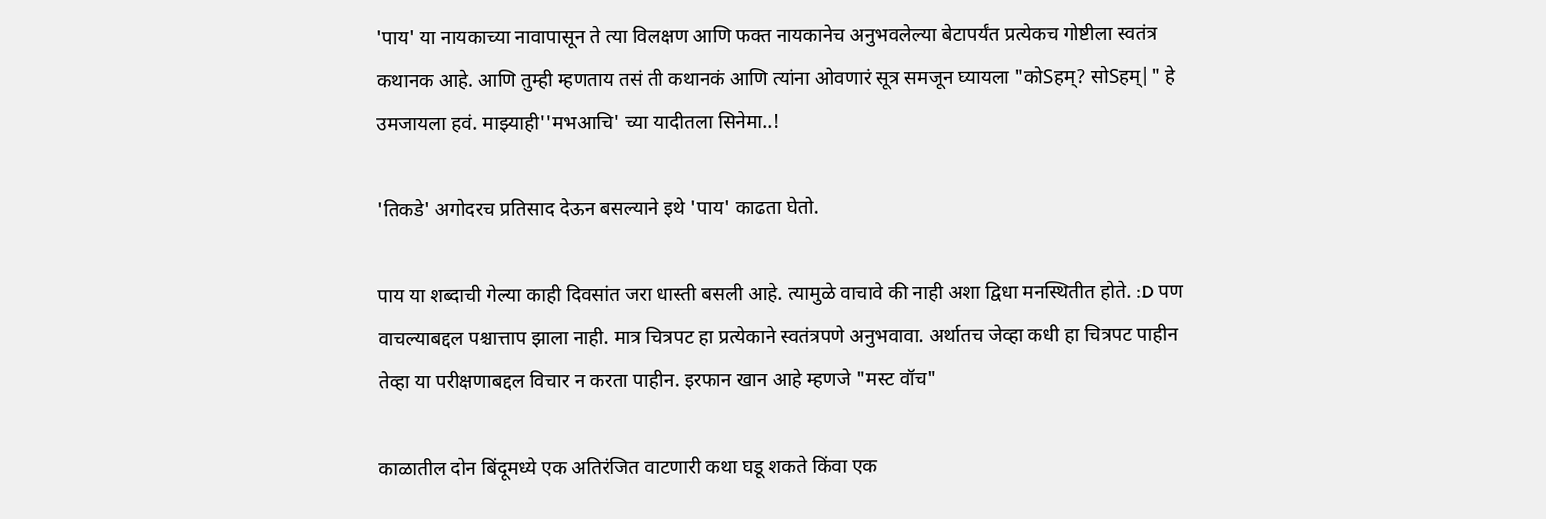'पाय' या नायकाच्या नावापासून ते त्या विलक्षण आणि फक्त नायकानेच अनुभवलेल्या बेटापर्यंत प्रत्येकच गोष्टीला स्वतंत्र कथानक आहे. आणि तुम्ही म्हणताय तसं ती कथानकं आणि त्यांना ओवणारं सूत्र समजून घ्यायला "कोSहम्? सोSहम्|" हे उमजायला हवं. माझ्याही''मभआचि' च्या यादीतला सिनेमा..!

'तिकडे' अगोदरच प्रतिसाद देऊन बसल्याने इथे 'पाय' काढता घेतो.

पाय या शब्दाची गेल्या काही दिवसांत जरा धास्ती बसली आहे. त्यामुळे वाचावे की नाही अशा द्विधा मनस्थितीत होते. :D पण वाचल्याबद्दल पश्चात्ताप झाला नाही. मात्र चित्रपट हा प्रत्येकाने स्वतंत्रपणे अनुभवावा. अर्थातच जेव्हा कधी हा चित्रपट पाहीन तेव्हा या परीक्षणाबद्दल विचार न करता पाहीन. इरफान खान आहे म्हणजे "मस्ट वॉच"

काळातील दोन बिंदूमध्ये एक अतिरंजित वाटणारी कथा घडू शकते किंवा एक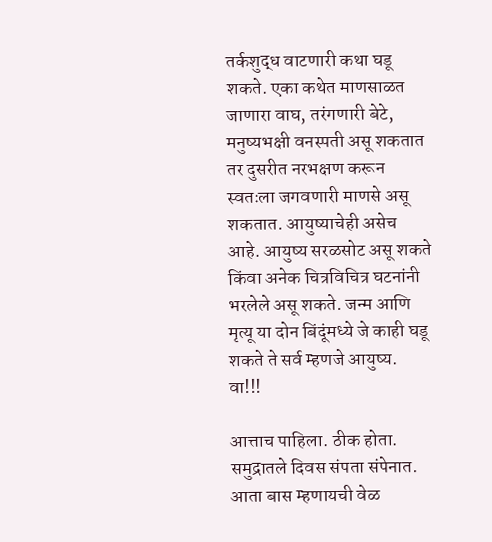तर्कशुद्ध वाटणारी कथा घडू शकते. एका कथेत माणसाळत जाणारा वाघ, तरंगणारी बेटे, मनुष्यभक्षी वनस्पती असू शकतात तर दुसरीत नरभक्षण करून स्वतःला जगवणारी माणसे असू शकतात. आयुष्याचेही असेच आहे. आयुष्य सरळसोट असू शकते किंवा अनेक चित्रविचित्र घटनांनी भरलेले असू शकते. जन्म आणि मृत्यू या दोन बिंदूंमध्ये जे काही घडू शकते ते सर्व म्हणजे आयुष्य.
वा!!!

आत्ताच पाहिला. ठीक होता. समुद्रातले दिवस संपता संपेनात. आता बास म्हणायची वेळ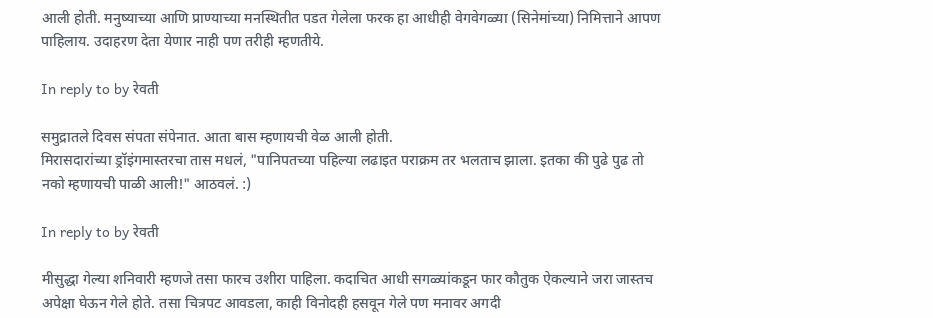आली होती. मनुष्याच्या आणि प्राण्याच्या मनस्थितीत पडत गेलेला फरक हा आधीही वेगवेगळ्या (सिनेमांच्या) निमित्ताने आपण पाहिलाय. उदाहरण देता येणार नाही पण तरीही म्हणतीये.

In reply to by रेवती

समुद्रातले दिवस संपता संपेनात. आता बास म्हणायची वेळ आली होती.
मिरासदारांच्या ड्रॉइंगमास्तरचा तास मधलं, "पानिपतच्या पहिल्या लढाइत पराक्रम तर भलताच झाला. इतका की पुढे पुढ तो नको म्हणायची पाळी आली!" आठवलं. :)

In reply to by रेवती

मीसुद्धा गेल्या शनिवारी म्हणजे तसा फारच उशीरा पाहिला. कदाचित आधी सगळ्यांकडून फार कौतुक ऐकल्याने जरा जास्तच अपेक्षा घेऊन गेले होते. तसा चित्रपट आवडला, काही विनोदही हसवून गेले पण मनावर अगदी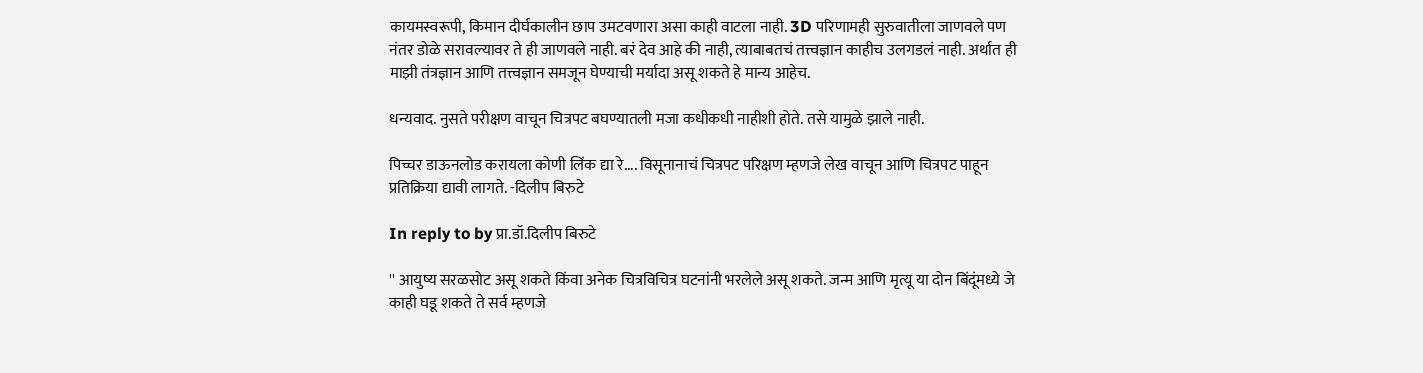कायमस्वरूपी, किमान दीर्घकालीन छाप उमटवणारा असा काही वाटला नाही. 3D परिणामही सुरुवातीला जाणवले पण नंतर डोळे सरावल्यावर ते ही जाणवले नाही. बरं देव आहे की नाही, त्याबाबतचं तत्त्वज्ञान काहीच उलगडलं नाही. अर्थात ही माझी तंत्रज्ञान आणि तत्त्वज्ञान समजून घेण्याची मर्यादा असू शकते हे मान्य आहेच.

धन्यवाद. नुसते परीक्षण वाचून चित्रपट बघण्यातली मजा कधीकधी नाहीशी होते. तसे यामुळे झाले नाही.

पिच्चर डाऊनलोड करायला कोणी लिंक द्या रे.... विसूनानाचं चित्रपट परिक्षण म्हणजे लेख वाचून आणि चित्रपट पाहून प्रतिक्रिया द्यावी लागते. -दिलीप बिरुटे

In reply to by प्रा.डॉ.दिलीप बिरुटे

'' आयुष्य सरळसोट असू शकते किंवा अनेक चित्रविचित्र घटनांनी भरलेले असू शकते. जन्म आणि मृत्यू या दोन बिंदूंमध्ये जे काही घडू शकते ते सर्व म्हणजे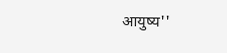आयुष्य''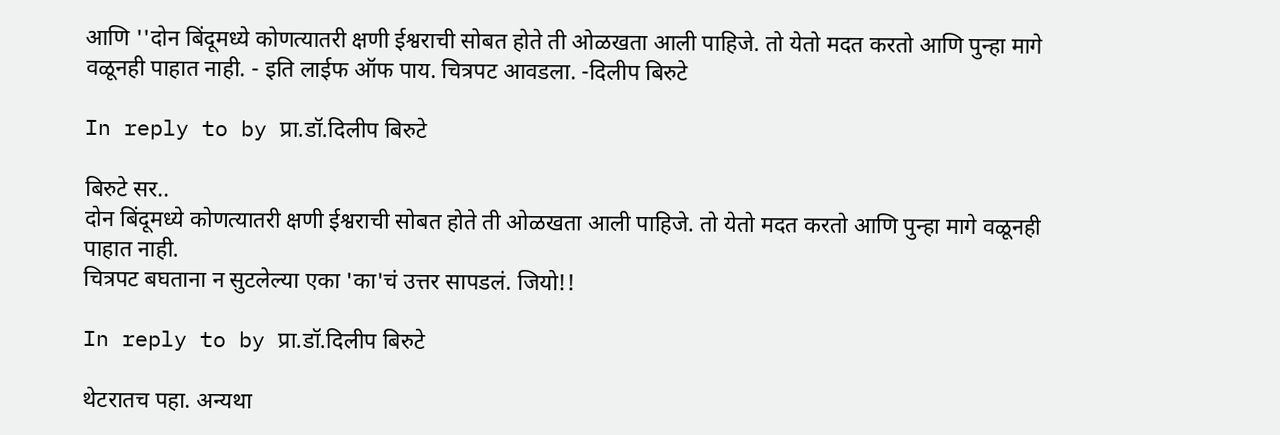आणि ''दोन बिंदूमध्ये कोणत्यातरी क्षणी ईश्वराची सोबत होते ती ओळखता आली पाहिजे. तो येतो मदत करतो आणि पुन्हा मागे वळूनही पाहात नाही. - इति लाईफ ऑफ पाय. चित्रपट आवडला. -दिलीप बिरुटे

In reply to by प्रा.डॉ.दिलीप बिरुटे

बिरुटे सर..
दोन बिंदूमध्ये कोणत्यातरी क्षणी ईश्वराची सोबत होते ती ओळखता आली पाहिजे. तो येतो मदत करतो आणि पुन्हा मागे वळूनही पाहात नाही.
चित्रपट बघताना न सुटलेल्या एका 'का'चं उत्तर सापडलं. जियो!!

In reply to by प्रा.डॉ.दिलीप बिरुटे

थेटरातच पहा. अन्यथा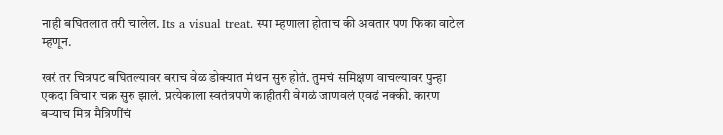नाही बघितलात तरी चालेल. Its a visual treat. स्पा म्हणाला होताच की अवतार पण फिका वाटेल म्हणून.

खरं तर चित्रपट बघितल्यावर बराच वेळ डोक्यात मंथन सुरु होतं. तुमचं समिक्षण वाचल्यावर पुन्हा एकदा विचार चक्र सुरु झालं. प्रत्येकाला स्वतंत्रपणे काहीतरी वेगळं जाणवलं एवढं नक्की. कारण बर्‍याच मित्र मैत्रिणींचं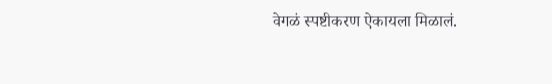वेगळं स्पष्टीकरण ऐकायला मिळालं.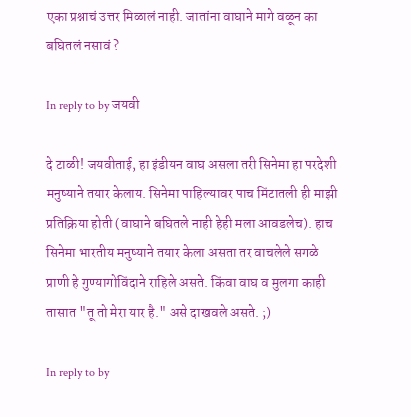एका प्रश्नाचं उत्तर मिळालं नाही. जातांना वाघाने मागे वळून का बघितलं नसावं ?

In reply to by जयवी

दे टाळी! जयवीताई, हा इंडीयन वाघ असला तरी सिनेमा हा परदेशी मनुष्याने तयार केलाय. सिनेमा पाहिल्यावर पाच मिंटातली ही माझी प्रतिक्रिया होती (वाघाने बघितले नाही हेही मला आवडलेच). हाच सिनेमा भारतीय मनुष्याने तयार केला असता तर वाचलेले सगळे प्राणी हे गुण्यागोविंदाने राहिले असते. किंवा वाघ व मुलगा काही तासात "तू तो मेरा यार है." असे दाखवले असते. ;)

In reply to by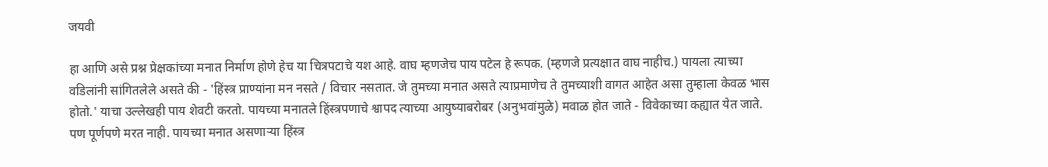जयवी

हा आणि असे प्रश्न प्रेक्षकांच्या मनात निर्माण होणे हेच या चित्रपटाचे यश आहे. वाघ म्हणजेच पाय पटेल हे रूपक. (म्हणजे प्रत्यक्षात वाघ नाहीच.) पायला त्याच्या वडिलांनी सांगितलेले असते की - 'हिंस्त्र प्राण्यांना मन नसते / विचार नसतात. जे तुमच्या मनात असते त्याप्रमाणेच ते तुमच्याशी वागत आहेत असा तुम्हाला केवळ भास होतो.' याचा उल्लेखही पाय शेवटी करतो. पायच्या मनातले हिंस्त्रपणाचे श्वापद त्याच्या आयुष्याबरोबर (अनुभवांमुळे) मवाळ होत जाते - विवेकाच्या कह्यात येत जाते. पण पूर्णपणे मरत नाही. पायच्या मनात असणार्‍या हिंस्त्र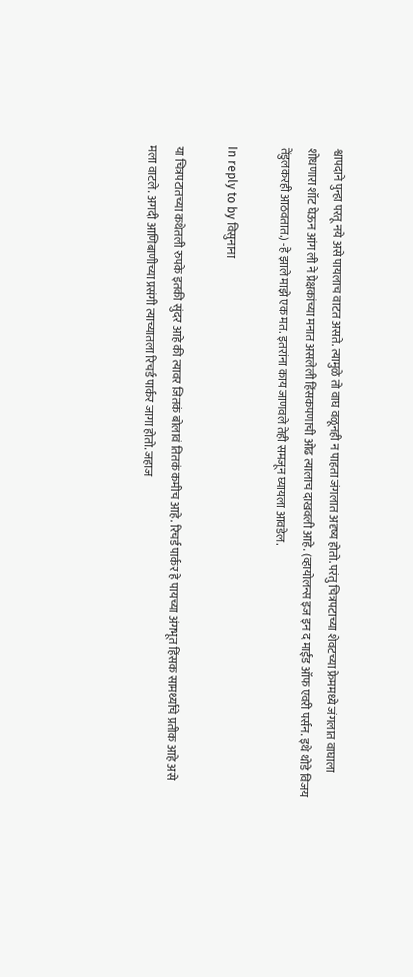श्वापदाने पुन्हा परतू नये असे पायलाच वाटत असते. त्यामुळे तो वाघ वळूनही न पाहता जंगलात अदृष्य होतो. परंतु चित्रपटाच्या शेवटच्या फ्रेममध्ये जंगलात वाघाला शोधणारा शॉट घेऊन आंग ली ने प्रेक्षकांच्या मनात असलेली हिंसकपणाची ओढ त्यालाच दाखवली आहे. (व्हायोलन्स इज इन द माईंड ऑफ एवरी पर्सन. इथे थोडे विजय तेंडुलकरही आठवतात.) -हे झाले माझे एक मत. इतरांना काय जाणवले तेही समजून घ्यायला आवडेल.

In reply to by विसुनाना

या चित्रपटातच्या कथेतली रुपके इतकी सुंदर आहे की त्यावर जितकं बोलावं तितकं कमीच आहे. रिचर्ड पार्कर हे पायच्या अंगभूत हिंसक सामर्थ्याचे प्रतीक आहे असे मला वाटले. अगदी आणिबाणीच्या प्रसंगी त्याच्यातला रिचर्ड पार्कर जागा होतो. जहाज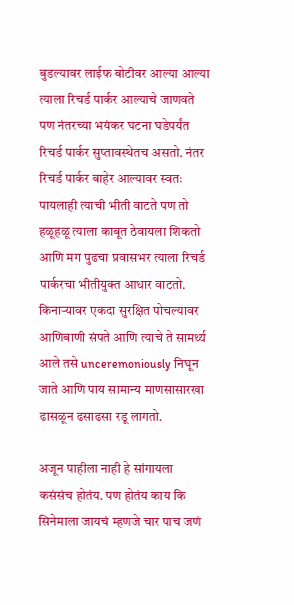बुडल्यावर लाईफ बोटीवर आल्या आल्या त्याला रिचर्ड पार्कर आल्याचे जाणवते पण नंतरच्या भयंकर घटना घडेपर्यंत रिचर्ड पार्कर सुप्तावस्थेतच असतो. नंतर रिचर्ड पार्कर बाहेर आल्यावर स्वतः पायलाही त्याची भीती वाटते पण तो हळूहळू त्याला काबूत ठेवायला शिकतो आणि मग पुढचा प्रवासभर त्याला रिचर्ड पार्करचा भीतीयुक्त आधार वाटतो. किनार्‍यावर एकदा सुरक्षित पोचल्यावर आणिबाणी संपते आणि त्याचे ते सामर्थ्य आले तसे unceremoniously निघून जाते आणि पाय सामान्य माणसासारखा ढासळून ढसाढसा रडू लागतो.

अजून पाहीला नाही हे सांगायला कसंसंच होतंय. पण होतंय काय कि सिनेमाला जायचं म्हणजे चार पाच जणं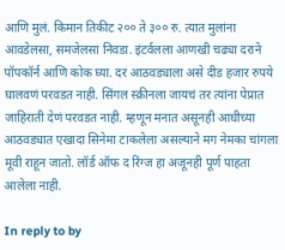आणि मुलं. किमान तिकीट २०० ते ३०० रु. त्यात मुलांना आवडेलसा, समजेलसा निवडा. इंटर्वलला आणखी चढ्या दराने पॉपकॉर्न आणि कोक घ्या. दर आठवड्याला असे दीड हजार रुपये घालवणं परवडत नाही. सिंगल स्क्रीनला जायचं तर त्यांना पेप्रात जाहिराती देणं परवडत नाही. म्हणून मनात असूनही आधीच्या आठवड्यात एखादा सिनेमा टाकलेला असल्याने मग नेमका चांगला मूवी राहून जातो. लॉर्ड ऑफ द रिंग्ज हा अजूनही पूर्ण पाहता आलेला नाही.

In reply to by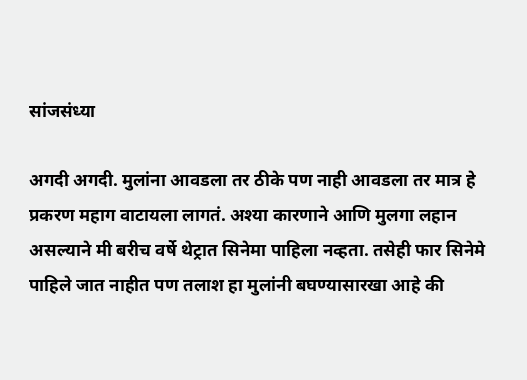सांजसंध्या

अगदी अगदी. मुलांना आवडला तर ठीके पण नाही आवडला तर मात्र हे प्रकरण महाग वाटायला लागतं. अश्या कारणाने आणि मुलगा लहान असल्याने मी बरीच वर्षे थेट्रात सिनेमा पाहिला नव्हता. तसेही फार सिनेमे पाहिले जात नाहीत पण तलाश हा मुलांनी बघण्यासारखा आहे की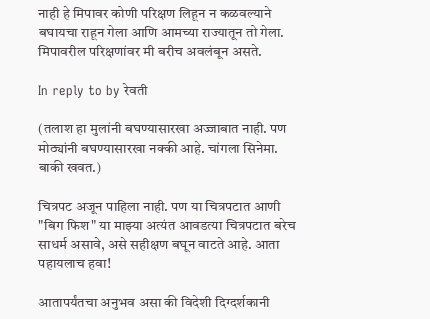नाही हे मिपावर कोणी परिक्षण लिहून न कळवल्याने बघायचा राहून गेला आणि आमच्या राज्यातून तो गेला. मिपावरील परिक्षणांवर मी बरीच अवलंबून असते.

In reply to by रेवती

(तलाश हा मुलांनी बघण्यासारखा अज्जाबात नाही. पण मोठ्यांनी बघण्यासारखा नक्की आहे. चांगला सिनेमा. बाकी खवत.)

चित्रपट अजून पाहिला नाही. पण या चित्रपटात आणी "बिग फिश" या माझ्या अत्यंत आवडत्या चित्रपटात बरेच साधर्म असावे, असे सहीक्षण बघून वाटते आहे. आता पहायलाच हवा!

आतापर्यंतचा अनुभव असा की विदेशी दिग्दर्शकानी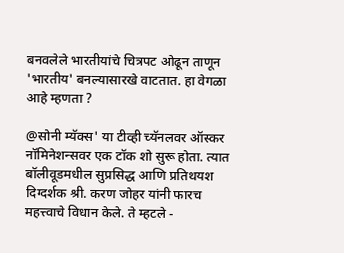बनवलेले भारतीयांचे चित्रपट ओढून ताणून 'भारतीय' बनल्यासारखे वाटतात. हा वेगळा आहे म्हणता ?

@सोनी म्यॅक्स' या टीव्ही च्यॅनलवर ऑस्कर नॉमिनेशन्सवर एक टॉक शो सुरू होता. त्यात बॉलीवूडमधील सुप्रसिद्ध आणि प्रतिथयश दिग्दर्शक श्री. करण जोहर यांनी फारच महत्त्वाचे विधान केले. ते म्हटले -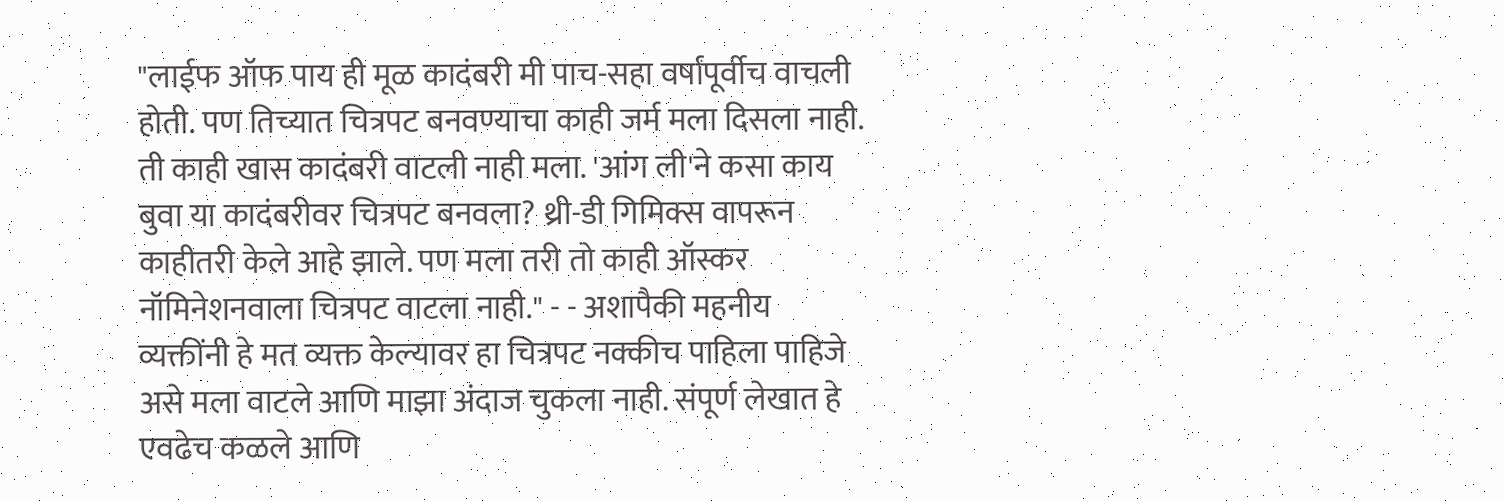"लाईफ ऑफ पाय ही मूळ कादंबरी मी पाच-सहा वर्षांपूर्वीच वाचली होती. पण तिच्यात चित्रपट बनवण्याचा काही जर्म मला दिसला नाही. ती काही खास कादंबरी वाटली नाही मला. 'आंग ली'ने कसा काय बुवा या कादंबरीवर चित्रपट बनवला? थ्री-डी गिमिक्स वापरून काहीतरी केले आहे झाले. पण मला तरी तो काही ऑस्कर नॉमिनेशनवाला चित्रपट वाटला नाही." - - अशापैकी महनीय व्यक्तींनी हे मत व्यक्त केल्यावर हा चित्रपट नक्कीच पाहिला पाहिजे असे मला वाटले आणि माझा अंदाज चुकला नाही. संपूर्ण लेखात हे एवढेच कळले आणि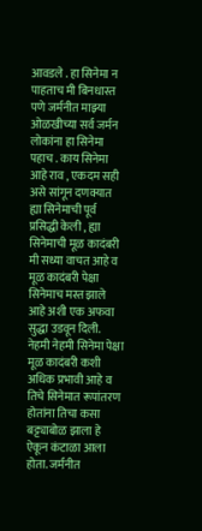आवडले . हा सिनेमा न पाहताच मी बिनधास्त पणे जर्मनीत माझ्या ओळखीच्या सर्व जर्मन लोकांना हा सिनेमा पहाच . काय सिनेमा आहे राव , एकदम सही असे सांगून दणक्यात ह्या सिनेमाची पूर्व प्रसिद्धी केली , ह्या सिनेमाची मूळ कादंबरी मी सध्या वाचत आहे व मूळ कादंबरी पेक्षा सिनेमाच मस्त झाले आहे अशी एक अफवा सुद्धा उडवून दिली. नेहमी नेहमी सिनेमा पेक्षा मूळ कादंबरी कशी अधिक प्रभावी आहे व तिचे सिनेमात रूपांतरण होतांना तिचा कसा बट्ट्याबोळ झाला हे ऐकून कंटाळा आला होता. जर्मनीत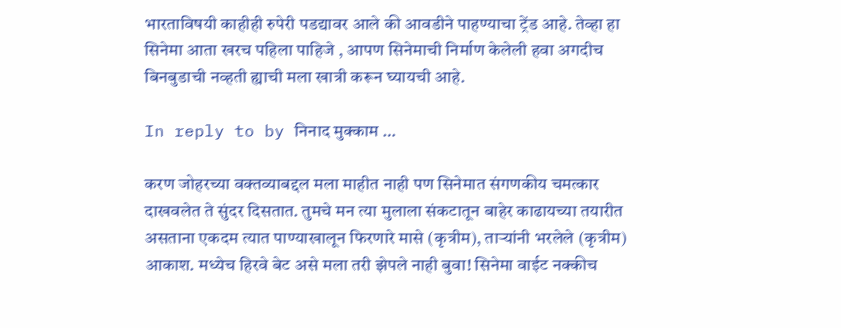भारताविषयी काहीही रुपेरी पडद्यावर आले की आवडीने पाहण्याचा ट्रेंड आहे. तेव्हा हा सिनेमा आता खरच पहिला पाहिजे , आपण सिनेमाची निर्माण केलेली हवा अगदीच बिनबुडाची नव्हती ह्याची मला खात्री करून घ्यायची आहे.

In reply to by निनाद मुक्काम …

करण जोहरच्या वक्तव्याबद्दल मला माहीत नाही पण सिनेमात संगणकीय चमत्कार दाखवलेत ते सुंदर दिसतात. तुमचे मन त्या मुलाला संकटातून बाहेर काढायच्या तयारीत असताना एकदम त्यात पाण्याखालून फिरणारे मासे (कृत्रीम), तार्‍यांनी भरलेले (कृत्रीम) आकाश. मध्येच हिरवे बेट असे मला तरी झेपले नाही बुवा! सिनेमा वाईट नक्कीच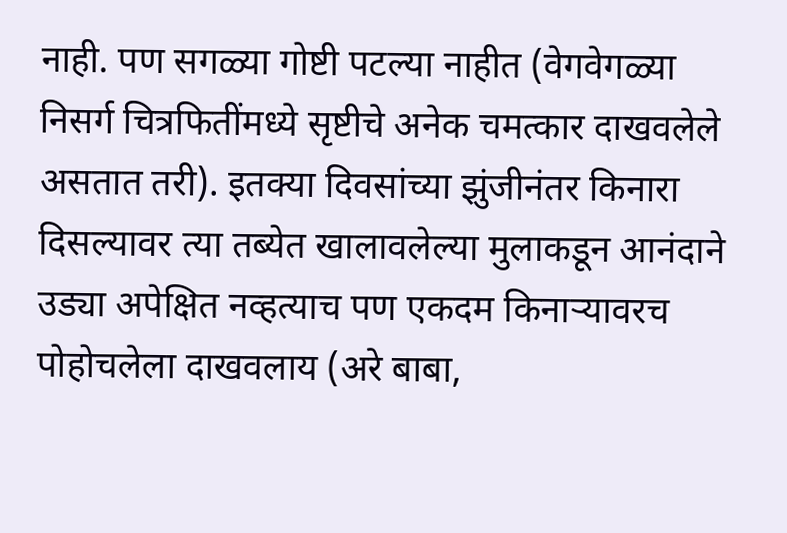नाही. पण सगळ्या गोष्टी पटल्या नाहीत (वेगवेगळ्या निसर्ग चित्रफितींमध्ये सृष्टीचे अनेक चमत्कार दाखवलेले असतात तरी). इतक्या दिवसांच्या झुंजीनंतर किनारा दिसल्यावर त्या तब्येत खालावलेल्या मुलाकडून आनंदाने उड्या अपेक्षित नव्हत्याच पण एकदम किनार्‍यावरच पोहोचलेला दाखवलाय (अरे बाबा,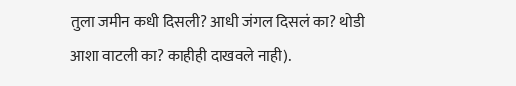तुला जमीन कधी दिसली? आधी जंगल दिसलं का? थोडी आशा वाटली का? काहीही दाखवले नाही).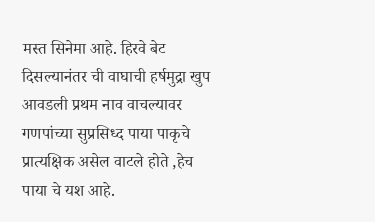मस्त सिनेमा आहे. हिरवे बेट दिसल्यानंतर ची वाघाची हर्षमुद्रा खुप आवडली प्रथम नाव वाचल्यावर गणपांच्या सुप्रसिध्द पाया पाकृचे प्रात्यक्षिक असेल वाटले होते ,हेच पाया चे यश आहे.